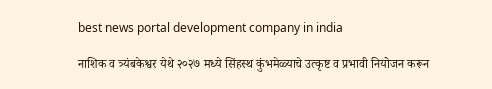best news portal development company in india

नाशिक व त्र्यंबकेश्वर येथे २०२७ मध्ये सिंहस्थ कुंभमेळ्याचे उत्कृष्ट व प्रभावी नियोजन करून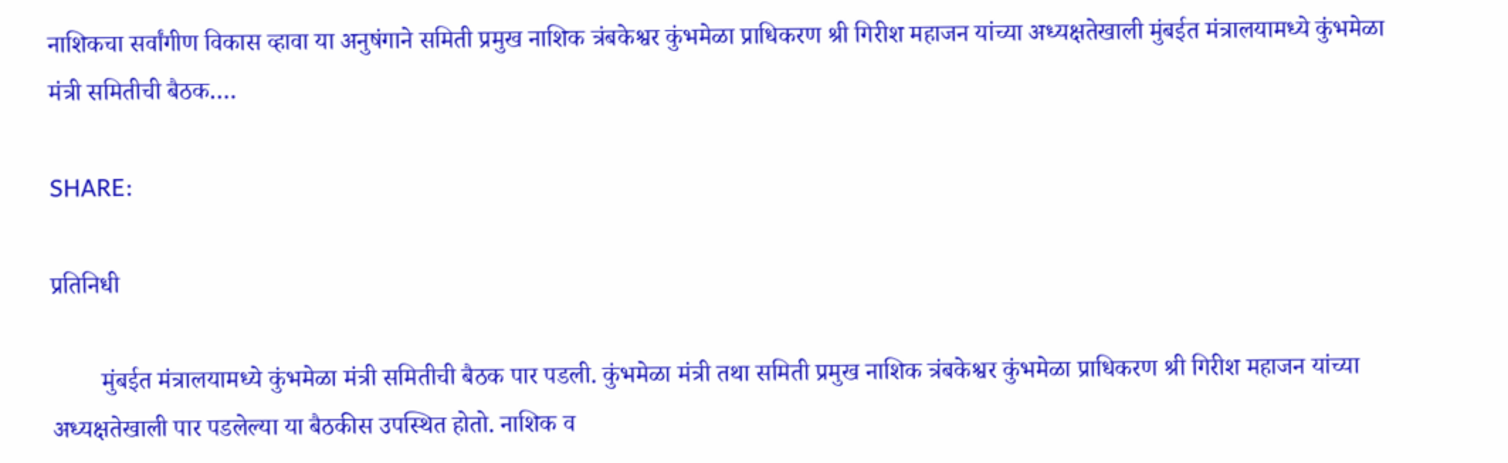नाशिकचा सर्वांगीण विकास व्हावा या अनुषंगाने समिती प्रमुख नाशिक त्रंबकेश्वर कुंभमेळा प्राधिकरण श्री गिरीश महाजन यांच्या अध्यक्षतेखाली मुंबईत मंत्रालयामध्ये कुंभमेळा मंत्री समितीची बैठक….

SHARE:

प्रतिनिधी

        मुंबईत मंत्रालयामध्ये कुंभमेळा मंत्री समितीची बैठक पार पडली. कुंभमेळा मंत्री तथा समिती प्रमुख नाशिक त्रंबकेश्वर कुंभमेळा प्राधिकरण श्री गिरीश महाजन यांच्या अध्यक्षतेखाली पार पडलेल्या या बैठकीस उपस्थित होतो. नाशिक व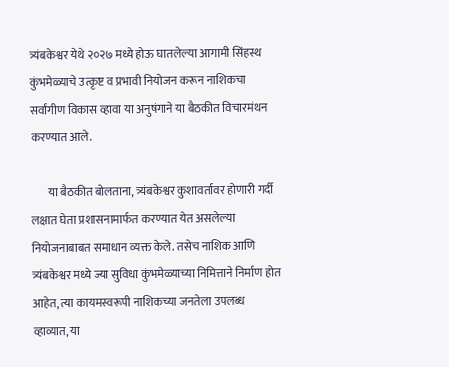त्र्यंबकेश्वर येथे २०२७ मध्ये होऊ घातलेल्या आगामी सिंहस्थ कुंभमेळ्याचे उत्कृष्ट व प्रभावी नियोजन करून नाशिकचा सर्वांगीण विकास व्हावा या अनुषंगाने या बैठकीत विचारमंथन करण्यात आले.

       या बैठकीत बोलताना, त्र्यंबकेश्वर कुशावर्तावर होणारी गर्दी लक्षात घेता प्रशासनामार्फत करण्यात येत असलेल्या नियोजनाबाबत समाधान व्यक्त केले. तसेच नाशिक आणि त्र्यंबकेश्वर मध्ये ज्या सुविधा कुंभमेळ्याच्या निमित्ताने निर्माण होत आहेत, त्या कायमस्वरूपी नाशिकच्या जनतेला उपलब्ध व्हाव्यात, या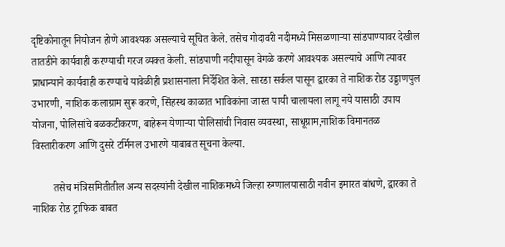दृष्टिकोनातून नियोजन होणे आवश्यक असल्याचे सूचित केले. तसेच गोदावरी नदीमध्ये मिसळणाऱ्या सांडपाण्यावर देखील तातडीने कार्यवाही करण्याची गरज व्यक्त केली. सांडपाणी नदीपासून वेगळे करणे आवश्यक असल्याचे आणि त्यावर प्राधान्याने कार्यवाही करण्याचे यावेळीही प्रशासनाला निर्देशित केले. सारडा सर्कल पासून द्वारका ते नाशिक रोड उड्डाणपुल उभारणी, नाशिक कलाग्राम सुरू करणे, सिंहस्थ काळात भाविकांना जास्त पायी चालायला लागू नये यासाठी उपाय योजना, पोलिसांचे बळकटीकरण, बाहेरून येणाऱ्या पोलिसांची निवास व्यवस्था, साधूग्राम,नाशिक विमानतळ विस्तारीकरण आणि दुसरे टर्मिनल उभारणे याबाबत सूचना केल्या.

        तसेच मंत्रिसमितीतील अन्य सदस्यांनी देखील नाशिकमध्ये जिल्हा रुग्णालयासाठी नवीन इमारत बांधणे, द्वारका ते नाशिक रोड ट्राफिक बाबत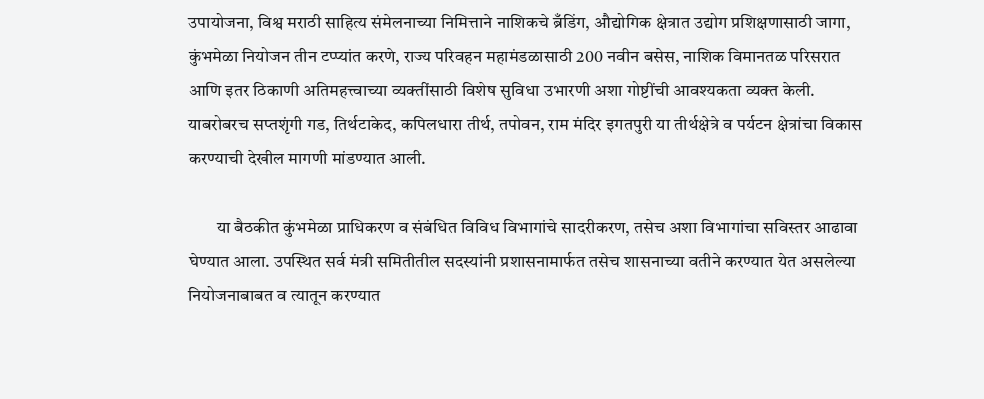उपायोजना, विश्व मराठी साहित्य संमेलनाच्या निमित्ताने नाशिकचे ब्रँडिंग, औद्योगिक क्षेत्रात उद्योग प्रशिक्षणासाठी जागा, कुंभमेळा नियोजन तीन टप्प्यांत करणे, राज्य परिवहन महामंडळासाठी 200 नवीन बसेस, नाशिक विमानतळ परिसरात आणि इतर ठिकाणी अतिमहत्त्वाच्या व्यक्तींसाठी विशेष सुविधा उभारणी अशा गोष्टींची आवश्यकता व्यक्त केली. याबरोबरच सप्तशृंगी गड, तिर्थटाकेद, कपिलधारा तीर्थ, तपोवन, राम मंदिर इगतपुरी या तीर्थक्षेत्रे व पर्यटन क्षेत्रांचा विकास करण्याची देखील मागणी मांडण्यात आली.

        या बैठकीत कुंभमेळा प्राधिकरण व संबंधित विविध विभागांचे सादरीकरण, तसेच अशा विभागांचा सविस्तर आढावा घेण्यात आला. उपस्थित सर्व मंत्री समितीतील सदस्यांनी प्रशासनामार्फत तसेच शासनाच्या वतीने करण्यात येत असलेल्या नियोजनाबाबत व त्यातून करण्यात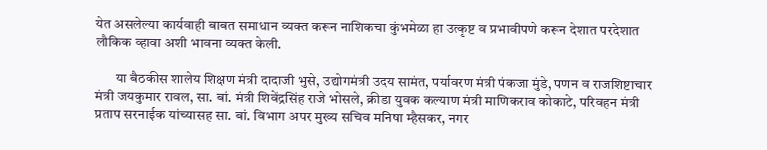येत असलेल्या कार्यवाही बाबत समाधान व्यक्त करून नाशिकचा कुंभमेळा हा उत्कृष्ट व प्रभावीपणे करून देशात परदेशात लौकिक व्हावा अशी भावना व्यक्त केली.

       या बैठकीस शालेय शिक्षण मंत्री दादाजी भुसे, उद्योगमंत्री उदय सामंत, पर्यावरण मंत्री पंकजा मुंडे, पणन व राजशिष्टाचार मंत्री जयकुमार रावल, सा. बां. मंत्री शिवेंद्रसिंह राजे भोसले, क्रीडा युवक कल्याण मंत्री माणिकराव कोकाटे, परिवहन मंत्री प्रताप सरनाईक यांच्यासह सा. बां. विभाग अपर मुख्य सचिव मनिषा म्हैसकर, नगर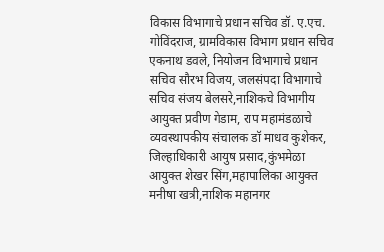विकास विभागाचे प्रधान सचिव डॉ. ए.एच. गोविंदराज, ग्रामविकास विभाग प्रधान सचिव एकनाथ डवले, नियोजन विभागाचे प्रधान सचिव सौरभ विजय, जलसंपदा विभागाचे सचिव संजय बेलसरे,नाशिकचे विभागीय आयुक्त प्रवीण गेडाम, राप महामंडळाचे व्यवस्थापकीय संचालक डॉ माधव कुशेकर,  जिल्हाधिकारी आयुष प्रसाद,कुंभमेळा आयुक्त शेखर सिंग,महापालिका आयुक्त मनीषा खत्री,नाशिक महानगर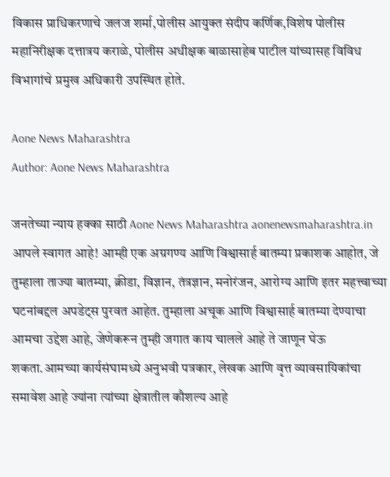विकास प्राधिकरणाचे जलज शर्मा,पोलीस आयुक्त संदीप कर्णिक,विशेष पोलीस महानिरीक्षक दत्तात्रय कराळे, पोलीस अधीक्षक बाळासाहेब पाटील यांच्यासह विविध विभागांचे प्रमुख अधिकारी उपस्थित होते.

Aone News Maharashtra
Author: Aone News Maharashtra

जनतेच्या न्याय हक्का साठी Aone News Maharashtra aonenewsmaharashtra.in आपले स्वागत आहे! आम्ही एक अग्रगण्य आणि विश्वासार्ह बातम्या प्रकाशक आहोत, जे तुम्हाला ताज्या बातम्या, क्रीडा, विज्ञान, तंत्रज्ञान, मनोरंजन, आरोग्य आणि इतर महत्त्वाच्या घटनांबद्दल अपडेट्स पुरवत आहेत. तुम्हाला अचूक आणि विश्वासार्ह बातम्या देण्याचा आमचा उद्देश आहे, जेणेकरून तुम्ही जगात काय चालले आहे ते जाणून घेऊ शकता.आमच्या कार्यसंघामध्ये अनुभवी पत्रकार, लेखक आणि वृत्त व्यावसायिकांचा समावेश आहे ज्यांना त्यांच्या क्षेत्रातील कौशल्य आहे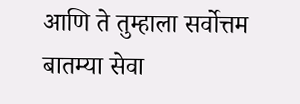आणि ते तुम्हाला सर्वोत्तम बातम्या सेवा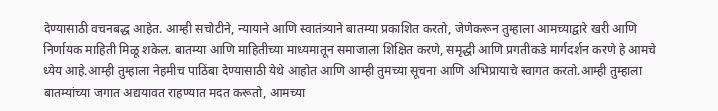देण्यासाठी वचनबद्ध आहेत. आम्ही सचोटीने, न्यायाने आणि स्वातंत्र्याने बातम्या प्रकाशित करतो, जेणेकरून तुम्हाला आमच्याद्वारे खरी आणि निर्णायक माहिती मिळू शकेल. बातम्या आणि माहितीच्या माध्यमातून समाजाला शिक्षित करणे, समृद्धी आणि प्रगतीकडे मार्गदर्शन करणे हे आमचे ध्येय आहे.आम्ही तुम्हाला नेहमीच पाठिंबा देण्यासाठी येथे आहोत आणि आम्ही तुमच्या सूचना आणि अभिप्रायाचे स्वागत करतो.आम्ही तुम्हाला बातम्यांच्या जगात अद्ययावत राहण्यात मदत करूतो, आमच्या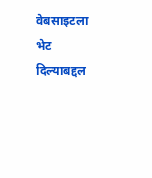वेबसाइटला भेट दिल्याबद्दल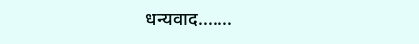धन्यवाद.......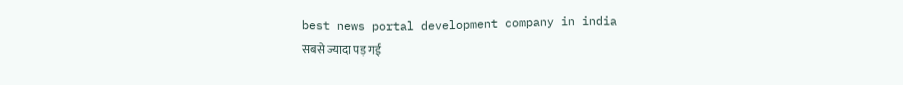best news portal development company in india
सबसे ज्यादा पड़ गई